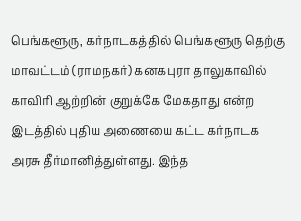பெங்களூரு, கர்நாடகத்தில் பெங்களூரு தெற்கு மாவட்டம் (ராமநகர்) கனகபுரா தாலுகாவில் காவிரி ஆற்றின் குறுக்கே மேகதாது என்ற இடத்தில் புதிய அணையை கட்ட கர்நாடக அரசு தீர்மானித்துள்ளது. இந்த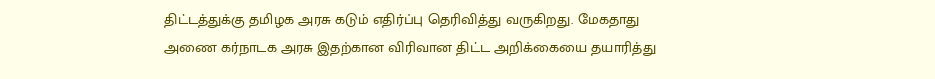திட்டத்துக்கு தமிழக அரசு கடும் எதிர்ப்பு தெரிவித்து வருகிறது. மேகதாது அணை கர்நாடக அரசு இதற்கான விரிவான திட்ட அறிக்கையை தயாரித்து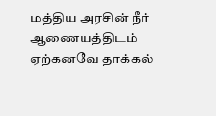மத்திய அரசின் நீர் ஆணையத்திடம் ஏற்கனவே தாக்கல்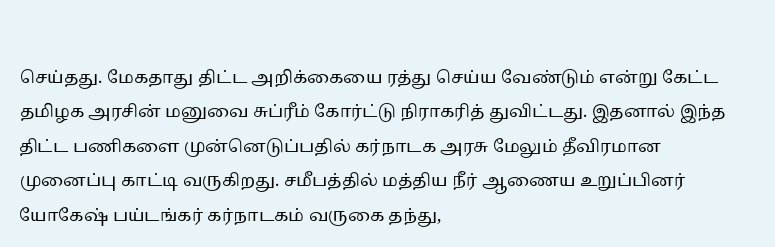செய்தது. மேகதாது திட்ட அறிக்கையை ரத்து செய்ய வேண்டும் என்று கேட்ட தமிழக அரசின் மனுவை சுப்ரீம் கோர்ட்டு நிராகரித் துவிட்டது. இதனால் இந்த திட்ட பணிகளை முன்னெடுப்பதில் கர்நாடக அரசு மேலும் தீவிரமான முனைப்பு காட்டி வருகிறது. சமீபத்தில் மத்திய நீர் ஆணைய உறுப்பினர் யோகேஷ் பய்டங்கர் கர்நாடகம் வருகை தந்து,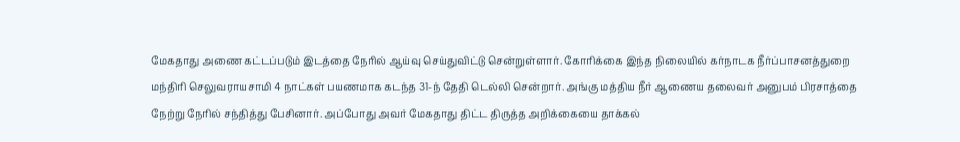மேகதாது அணை கட்டப்படும் இடத்தை நேரில் ஆய்வு செய்துவிட்டு சென்றுள்ளார். கோரிக்கை இந்த நிலையில் கர்நாடக நீர்ப்பாசனத்துறை மந்திரி செலுவராயசாமி 4 நாட்கள் பயணமாக கடந்த 31-ந் தேதி டெல்லி சென்றார். அங்கு மத்திய நீர் ஆணைய தலைவர் அனுபம் பிரசாத்தை நேற்று நேரில் சந்தித்து பேசினார். அப்போது அவர் மேகதாது திட்ட திருத்த அறிக்கையை தாக்கல்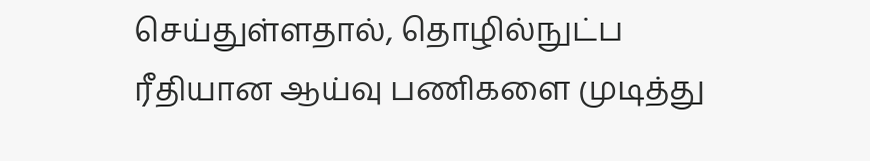செய்துள்ளதால், தொழில்நுட்ப ரீதியான ஆய்வு பணிகளை முடித்து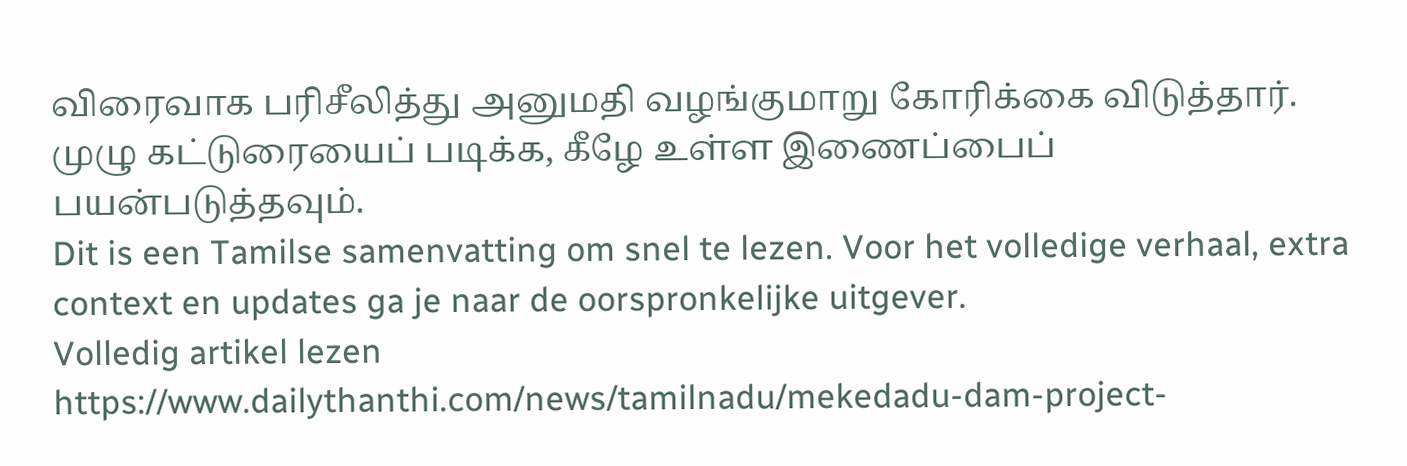விரைவாக பரிசீலித்து அனுமதி வழங்குமாறு கோரிக்கை விடுத்தார். முழு கட்டுரையைப் படிக்க, கீழே உள்ள இணைப்பைப் பயன்படுத்தவும்.
Dit is een Tamilse samenvatting om snel te lezen. Voor het volledige verhaal, extra context en updates ga je naar de oorspronkelijke uitgever.
Volledig artikel lezen
https://www.dailythanthi.com/news/tamilnadu/mekedadu-dam-project-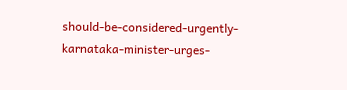should-be-considered-urgently-karnataka-minister-urges-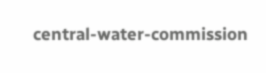central-water-commission